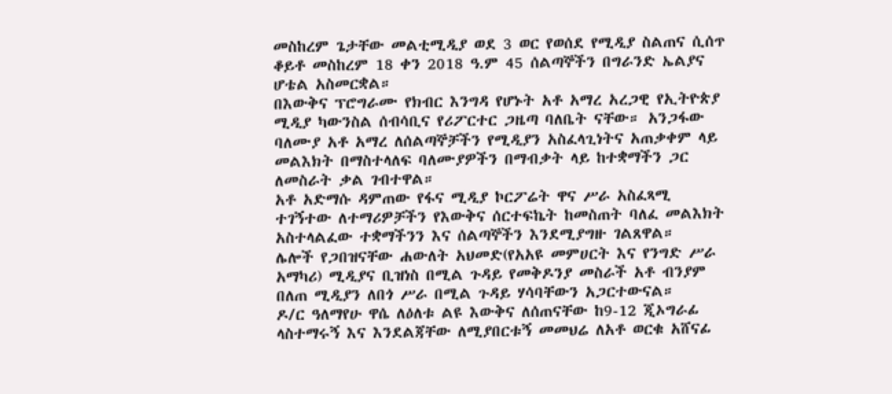መስከረም ጌታቸው መልቲሚዲያ ወደ 3 ወር የወሰደ የሚዲያ ስልጠና ሲሰጥ ቆይቶ መስከረም 18 ቀን 2018 ዓ.ም 45 ሰልጣኞችን በግራንድ ኤልያና ሆቴል አስመርቋል።
በእውቅና ፕሮግራሙ የክብር እንግዳ የሆኑት አቶ አማረ አረጋዊ የኢትዮጵያ ሚዲያ ካውንስል ሰብሳቢና የሪፖርተር ጋዜጣ ባለቤት ናቸው። አንጋፋው ባለሙያ አቶ አማረ ለሰልጣኞቻችን የሚዲያን አስፈላጊነትና አጠቃቀም ላይ መልእክት በማስተላለፍ ባለሙያዎችን በማብቃት ላይ ከተቋማችን ጋር ለመስራት ቃል ገብተዋል።
አቶ አድማሱ ዳምጠው የፋና ሚዲያ ኮርፖሬት ዋና ሥራ አስፈጻሚ ተገኝተው ለተማሪዎቻችን የእውቅና ሰርተፍኬት ከመስጠት ባለፈ መልእክት አስተላልፈው ተቋማችንን እና ሰልጣኞችን እንደሚያግዙ ገልጸዋል።
ሌሎች የጋበዝናቸው ሐውለት አህመድ(የአአዩ መምሀርት እና የንግድ ሥራ አማካሪ) ሚዲያና ቢዝነስ በሚል ጉዳይ የመቅዶንያ መስራች አቶ ብንያም በለጠ ሚዲያን ለበጎ ሥራ በሚል ጉዳይ ሃሳባቸውን አጋርተውናል።
ዶ/ር ዓለማየሁ ዋሴ ለዕለቱ ልዩ እውቅና ለሰጠናቸው ከ9-12 ጂኦግራፊ ላስተማሩኝ እና እንደልጃቸው ለሚያበርቱኝ መመህሬ ለአቶ ወርቁ አሸናፊ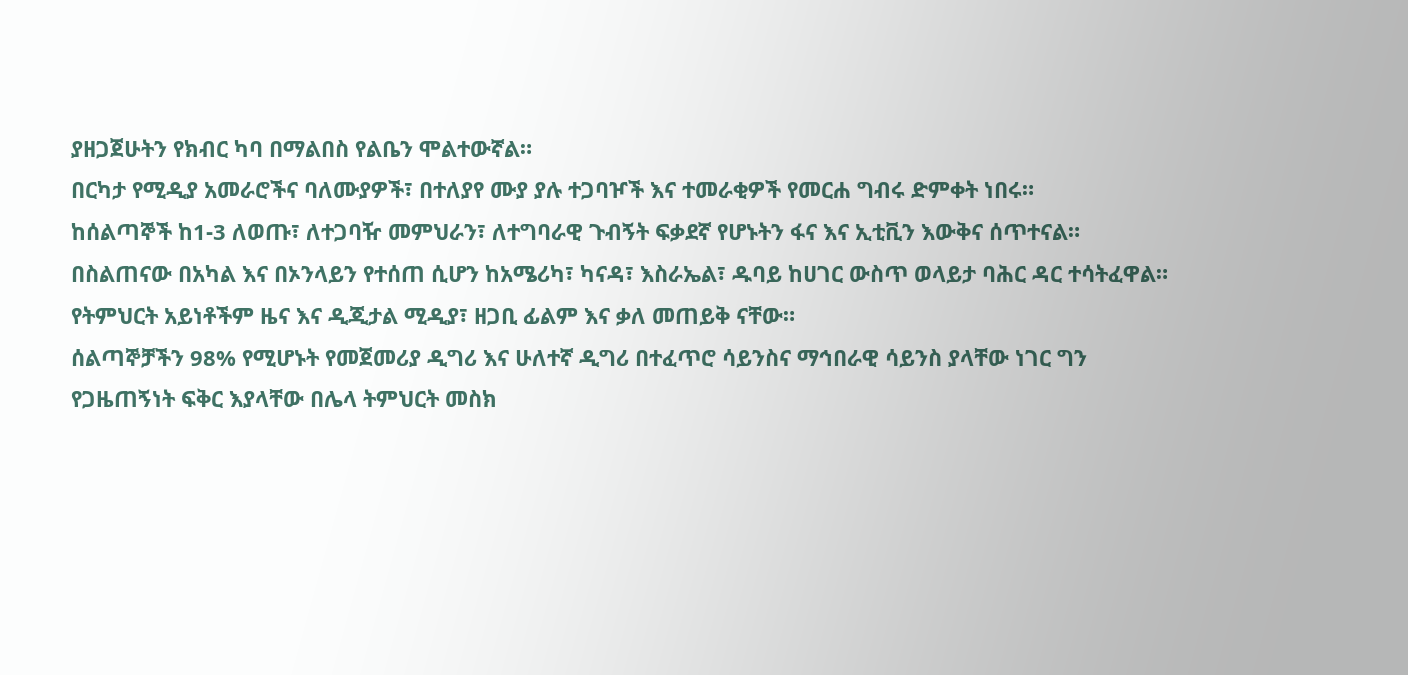ያዘጋጀሁትን የክብር ካባ በማልበስ የልቤን ሞልተውኛል።
በርካታ የሚዲያ አመራሮችና ባለሙያዎች፣ በተለያየ ሙያ ያሉ ተጋባዦች እና ተመራቂዎች የመርሐ ግብሩ ድምቀት ነበሩ።
ከሰልጣኞች ከ1-3 ለወጡ፣ ለተጋባዥ መምህራን፣ ለተግባራዊ ጉብኝት ፍቃደኛ የሆኑትን ፋና እና ኢቲቪን እውቅና ሰጥተናል።
በስልጠናው በአካል እና በኦንላይን የተሰጠ ሲሆን ከአሜሪካ፣ ካናዳ፣ እስራኤል፣ ዱባይ ከሀገር ውስጥ ወላይታ ባሕር ዳር ተሳትፈዋል።
የትምህርት አይነቶችም ዜና እና ዲጂታል ሚዲያ፣ ዘጋቢ ፊልም እና ቃለ መጠይቅ ናቸው።
ሰልጣኞቻችን 98% የሚሆኑት የመጀመሪያ ዲግሪ እና ሁለተኛ ዲግሪ በተፈጥሮ ሳይንስና ማኅበራዊ ሳይንስ ያላቸው ነገር ግን የጋዜጠኝነት ፍቅር እያላቸው በሌላ ትምህርት መስክ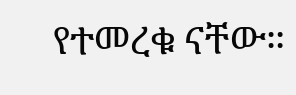የተመረቁ ናቸው።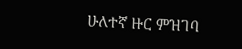ሁለተኛ ዙር ምዝገባ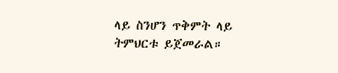ላይ ስንሆን ጥቅምት ላይ ትምህርቱ ይጀመራል።